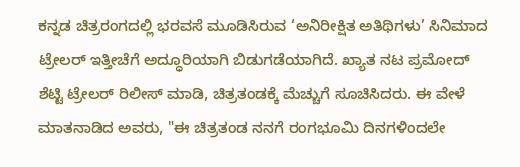ಕನ್ನಡ ಚಿತ್ರರಂಗದಲ್ಲಿ ಭರವಸೆ ಮೂಡಿಸಿರುವ ‘ಅನಿರೀಕ್ಷಿತ ಅತಿಥಿಗಳು’ ಸಿನಿಮಾದ ಟ್ರೇಲರ್ ಇತ್ತೀಚೆಗೆ ಅದ್ಧೂರಿಯಾಗಿ ಬಿಡುಗಡೆಯಾಗಿದೆ. ಖ್ಯಾತ ನಟ ಪ್ರಮೋದ್ ಶೆಟ್ಟಿ ಟ್ರೇಲರ್ ರಿಲೀಸ್ ಮಾಡಿ, ಚಿತ್ರತಂಡಕ್ಕೆ ಮೆಚ್ಚುಗೆ ಸೂಚಿಸಿದರು. ಈ ವೇಳೆ ಮಾತನಾಡಿದ ಅವರು, "ಈ ಚಿತ್ರತಂಡ ನನಗೆ ರಂಗಭೂಮಿ ದಿನಗಳಿಂದಲೇ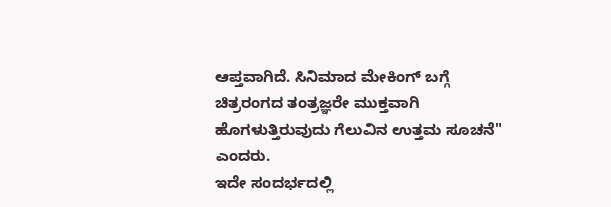ಆಪ್ತವಾಗಿದೆ. ಸಿನಿಮಾದ ಮೇಕಿಂಗ್ ಬಗ್ಗೆ ಚಿತ್ರರಂಗದ ತಂತ್ರಜ್ಞರೇ ಮುಕ್ತವಾಗಿ ಹೊಗಳುತ್ತಿರುವುದು ಗೆಲುವಿನ ಉತ್ತಮ ಸೂಚನೆ" ಎಂದರು.
ಇದೇ ಸಂದರ್ಭದಲ್ಲಿ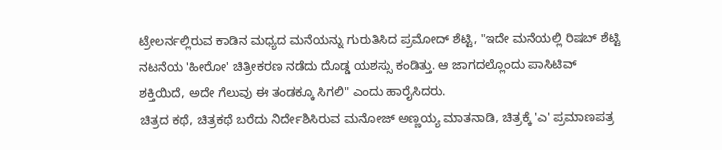ಟ್ರೇಲರ್ನಲ್ಲಿರುವ ಕಾಡಿನ ಮಧ್ಯದ ಮನೆಯನ್ನು ಗುರುತಿಸಿದ ಪ್ರಮೋದ್ ಶೆಟ್ಟಿ, "ಇದೇ ಮನೆಯಲ್ಲಿ ರಿಷಬ್ ಶೆಟ್ಟಿ ನಟನೆಯ 'ಹೀರೋ' ಚಿತ್ರೀಕರಣ ನಡೆದು ದೊಡ್ಡ ಯಶಸ್ಸು ಕಂಡಿತ್ತು. ಆ ಜಾಗದಲ್ಲೊಂದು ಪಾಸಿಟಿವ್ ಶಕ್ತಿಯಿದೆ, ಅದೇ ಗೆಲುವು ಈ ತಂಡಕ್ಕೂ ಸಿಗಲಿ" ಎಂದು ಹಾರೈಸಿದರು.
ಚಿತ್ರದ ಕಥೆ, ಚಿತ್ರಕಥೆ ಬರೆದು ನಿರ್ದೇಶಿಸಿರುವ ಮನೋಜ್ ಅಣ್ಣಯ್ಯ ಮಾತನಾಡಿ, ಚಿತ್ರಕ್ಕೆ 'ಎ' ಪ್ರಮಾಣಪತ್ರ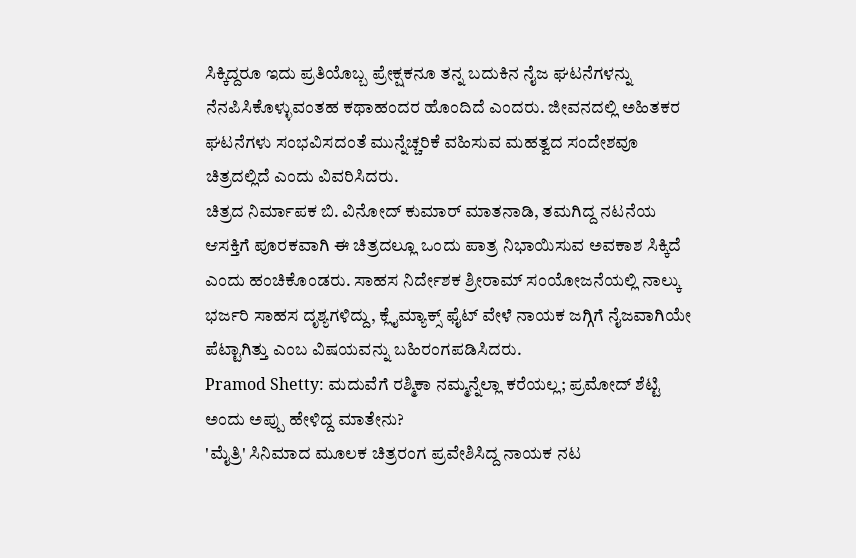ಸಿಕ್ಕಿದ್ದರೂ ಇದು ಪ್ರತಿಯೊಬ್ಬ ಪ್ರೇಕ್ಷಕನೂ ತನ್ನ ಬದುಕಿನ ನೈಜ ಘಟನೆಗಳನ್ನು ನೆನಪಿಸಿಕೊಳ್ಳುವಂತಹ ಕಥಾಹಂದರ ಹೊಂದಿದೆ ಎಂದರು. ಜೀವನದಲ್ಲಿ ಅಹಿತಕರ ಘಟನೆಗಳು ಸಂಭವಿಸದಂತೆ ಮುನ್ನೆಚ್ಚರಿಕೆ ವಹಿಸುವ ಮಹತ್ವದ ಸಂದೇಶವೂ ಚಿತ್ರದಲ್ಲಿದೆ ಎಂದು ವಿವರಿಸಿದರು.
ಚಿತ್ರದ ನಿರ್ಮಾಪಕ ಬಿ. ವಿನೋದ್ ಕುಮಾರ್ ಮಾತನಾಡಿ, ತಮಗಿದ್ದ ನಟನೆಯ ಆಸಕ್ತಿಗೆ ಪೂರಕವಾಗಿ ಈ ಚಿತ್ರದಲ್ಲೂ ಒಂದು ಪಾತ್ರ ನಿಭಾಯಿಸುವ ಅವಕಾಶ ಸಿಕ್ಕಿದೆ ಎಂದು ಹಂಚಿಕೊಂಡರು. ಸಾಹಸ ನಿರ್ದೇಶಕ ಶ್ರೀರಾಮ್ ಸಂಯೋಜನೆಯಲ್ಲಿ ನಾಲ್ಕು ಭರ್ಜರಿ ಸಾಹಸ ದೃಶ್ಯಗಳಿದ್ದು, ಕ್ಲೈಮ್ಯಾಕ್ಸ್ ಫೈಟ್ ವೇಳೆ ನಾಯಕ ಜಗ್ಗಿಗೆ ನೈಜವಾಗಿಯೇ ಪೆಟ್ಟಾಗಿತ್ತು ಎಂಬ ವಿಷಯವನ್ನು ಬಹಿರಂಗಪಡಿಸಿದರು.
Pramod Shetty: ಮದುವೆಗೆ ರಶ್ಮಿಕಾ ನಮ್ಮನ್ನೆಲ್ಲಾ ಕರೆಯಲ್ಲ; ಪ್ರಮೋದ್ ಶೆಟ್ಟಿ
ಅಂದು ಅಪ್ಪು ಹೇಳಿದ್ದ ಮಾತೇನು?
'ಮೈತ್ರಿ' ಸಿನಿಮಾದ ಮೂಲಕ ಚಿತ್ರರಂಗ ಪ್ರವೇಶಿಸಿದ್ದ ನಾಯಕ ನಟ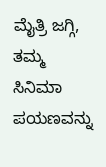ಮೈತ್ರಿ ಜಗ್ಗಿ, ತಮ್ಮ ಸಿನಿಮಾ ಪಯಣವನ್ನು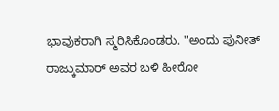ಭಾವುಕರಾಗಿ ಸ್ಮರಿಸಿಕೊಂಡರು. "ಅಂದು ಪುನೀತ್ ರಾಜ್ಕುಮಾರ್ ಅವರ ಬಳಿ ಹೀರೋ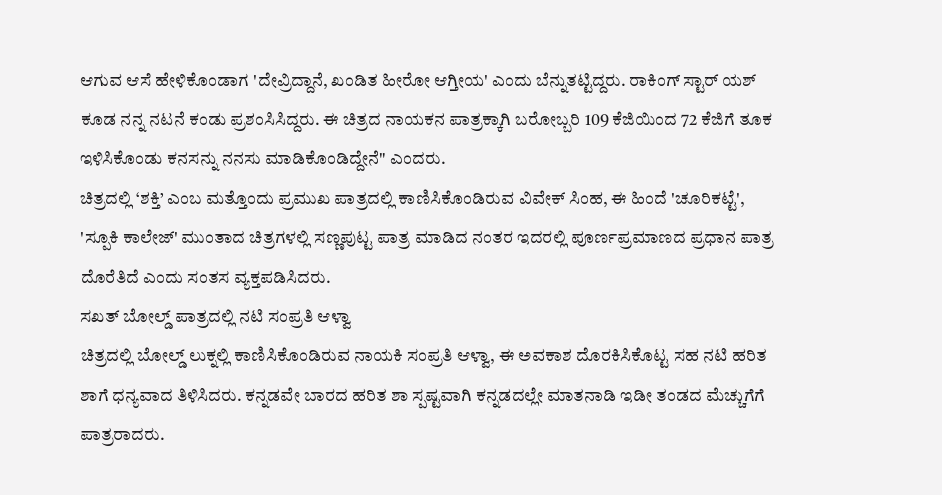ಆಗುವ ಆಸೆ ಹೇಳಿಕೊಂಡಾಗ 'ದೇವ್ರಿದ್ದಾನೆ, ಖಂಡಿತ ಹೀರೋ ಆಗ್ತೀಯ' ಎಂದು ಬೆನ್ನುತಟ್ಟಿದ್ದರು. ರಾಕಿಂಗ್ ಸ್ಟಾರ್ ಯಶ್ ಕೂಡ ನನ್ನ ನಟನೆ ಕಂಡು ಪ್ರಶಂಸಿಸಿದ್ದರು. ಈ ಚಿತ್ರದ ನಾಯಕನ ಪಾತ್ರಕ್ಕಾಗಿ ಬರೋಬ್ಬರಿ 109 ಕೆಜಿಯಿಂದ 72 ಕೆಜಿಗೆ ತೂಕ ಇಳಿಸಿಕೊಂಡು ಕನಸನ್ನು ನನಸು ಮಾಡಿಕೊಂಡಿದ್ದೇನೆ" ಎಂದರು.
ಚಿತ್ರದಲ್ಲಿ ‘ಶಕ್ತಿ’ ಎಂಬ ಮತ್ತೊಂದು ಪ್ರಮುಖ ಪಾತ್ರದಲ್ಲಿ ಕಾಣಿಸಿಕೊಂಡಿರುವ ವಿವೇಕ್ ಸಿಂಹ, ಈ ಹಿಂದೆ 'ಚೂರಿಕಟ್ಟೆ', 'ಸ್ಪೂಕಿ ಕಾಲೇಜ್' ಮುಂತಾದ ಚಿತ್ರಗಳಲ್ಲಿ ಸಣ್ಣಪುಟ್ಟ ಪಾತ್ರ ಮಾಡಿದ ನಂತರ ಇದರಲ್ಲಿ ಪೂರ್ಣಪ್ರಮಾಣದ ಪ್ರಧಾನ ಪಾತ್ರ ದೊರೆತಿದೆ ಎಂದು ಸಂತಸ ವ್ಯಕ್ತಪಡಿಸಿದರು.
ಸಖತ್ ಬೋಲ್ಡ್ ಪಾತ್ರದಲ್ಲಿ ನಟಿ ಸಂಪ್ರತಿ ಆಳ್ವಾ
ಚಿತ್ರದಲ್ಲಿ ಬೋಲ್ಡ್ ಲುಕ್ನಲ್ಲಿ ಕಾಣಿಸಿಕೊಂಡಿರುವ ನಾಯಕಿ ಸಂಪ್ರತಿ ಆಳ್ವಾ, ಈ ಅವಕಾಶ ದೊರಕಿಸಿಕೊಟ್ಟ ಸಹ ನಟಿ ಹರಿತ ಶಾಗೆ ಧನ್ಯವಾದ ತಿಳಿಸಿದರು. ಕನ್ನಡವೇ ಬಾರದ ಹರಿತ ಶಾ ಸ್ಪಷ್ಟವಾಗಿ ಕನ್ನಡದಲ್ಲೇ ಮಾತನಾಡಿ ಇಡೀ ತಂಡದ ಮೆಚ್ಚುಗೆಗೆ ಪಾತ್ರರಾದರು.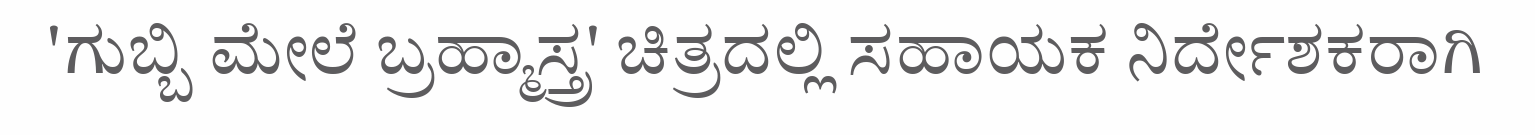'ಗುಬ್ಬಿ ಮೇಲೆ ಬ್ರಹ್ಮಾಸ್ತ್ರ' ಚಿತ್ರದಲ್ಲಿ ಸಹಾಯಕ ನಿರ್ದೇಶಕರಾಗಿ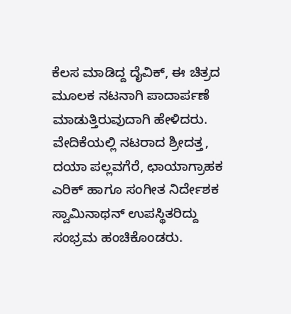ಕೆಲಸ ಮಾಡಿದ್ದ ದೈವಿಕ್, ಈ ಚಿತ್ರದ ಮೂಲಕ ನಟನಾಗಿ ಪಾದಾರ್ಪಣೆ ಮಾಡುತ್ತಿರುವುದಾಗಿ ಹೇಳಿದರು. ವೇದಿಕೆಯಲ್ಲಿ ನಟರಾದ ಶ್ರೀದತ್ತ, ದಯಾ ಪಲ್ಲವಗೆರೆ, ಛಾಯಾಗ್ರಾಹಕ ಎರಿಕ್ ಹಾಗೂ ಸಂಗೀತ ನಿರ್ದೇಶಕ ಸ್ವಾಮಿನಾಥನ್ ಉಪಸ್ಥಿತರಿದ್ದು ಸಂಭ್ರಮ ಹಂಚಿಕೊಂಡರು.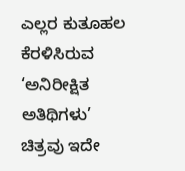ಎಲ್ಲರ ಕುತೂಹಲ ಕೆರಳಿಸಿರುವ ‘ಅನಿರೀಕ್ಷಿತ ಅತಿಥಿಗಳು’ ಚಿತ್ರವು ಇದೇ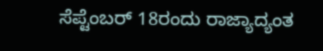ಸೆಪ್ಟೆಂಬರ್ 18ರಂದು ರಾಜ್ಯಾದ್ಯಂತ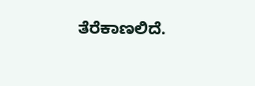ತೆರೆಕಾಣಲಿದೆ.